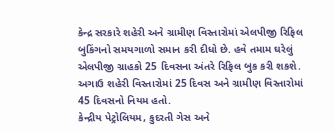કેન્દ્ર સરકારે શહેરી અને ગ્રામીણ વિસ્તારોમાં એલપીજી રિફિલ બુકિંગનો સમયગાળો સમાન કરી દીધો છે. હવે તમામ ઘરેલું એલપીજી ગ્રાહકો 25 દિવસના અંતરે રિફિલ બુક કરી શકશે. અગાઉ શહેરી વિસ્તારોમાં 25 દિવસ અને ગ્રામીણ વિસ્તારોમાં 45 દિવસનો નિયમ હતો.
કેન્દ્રીય પેટ્રોલિયમ, કુદરતી ગેસ અને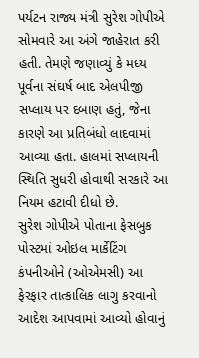પર્યટન રાજ્ય મંત્રી સુરેશ ગોપીએ સોમવારે આ અંગે જાહેરાત કરી હતી. તેમણે જણાવ્યું કે મધ્ય પૂર્વના સંઘર્ષ બાદ એલપીજી સપ્લાય પર દબાણ હતું, જેના કારણે આ પ્રતિબંધો લાદવામાં આવ્યા હતા. હાલમાં સપ્લાયની સ્થિતિ સુધરી હોવાથી સરકારે આ નિયમ હટાવી દીધો છે.
સુરેશ ગોપીએ પોતાના ફેસબુક પોસ્ટમાં ઓઇલ માર્કેટિંગ કંપનીઓને (ઓએમસી) આ ફેરફાર તાત્કાલિક લાગુ કરવાનો આદેશ આપવામાં આવ્યો હોવાનું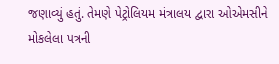જણાવ્યું હતું. તેમણે પેટ્રોલિયમ મંત્રાલય દ્વારા ઓએમસીને મોકલેલા પત્રની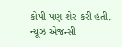કોપી પણ શેર કરી હતી.
ન્યૂઝ એજન્સી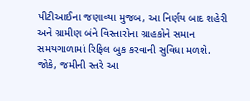પીટીઆઈના જણાવ્યા મુજબ, આ નિર્ણય બાદ શહેરી અને ગ્રામીણ બંને વિસ્તારોના ગ્રાહકોને સમાન સમયગાળામાં રિફિલ બુક કરવાની સુવિધા મળશે. જોકે, જમીની સ્તરે આ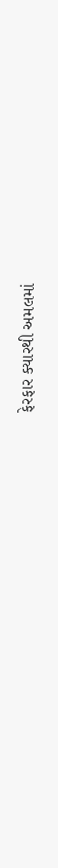ફેરફાર ક્યારથી અમલમાં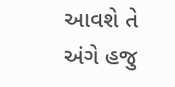આવશે તે અંગે હજુ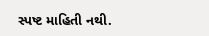સ્પષ્ટ માહિતી નથી.